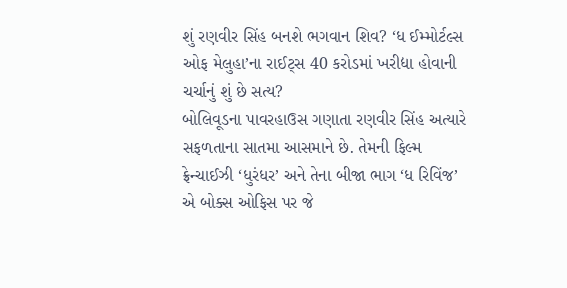શું રણવીર સિંહ બનશે ભગવાન શિવ? ‘ધ ઈમ્મોર્ટલ્સ ઓફ મેલુહા’ના રાઈટ્સ 40 કરોડમાં ખરીદ્યા હોવાની ચર્ચાનું શું છે સત્ય?
બોલિવૂડના પાવરહાઉસ ગણાતા રણવીર સિંહ અત્યારે સફળતાના સાતમા આસમાને છે. તેમની ફિલ્મ ફ્રેન્ચાઈઝી ‘ધુરંધર’ અને તેના બીજા ભાગ ‘ધ રિવિંજ’ એ બોક્સ ઓફિસ પર જે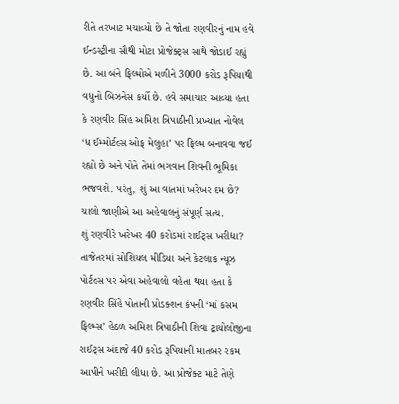રીતે તરખાટ મચાવ્યો છે તે જોતા રણવીરનું નામ હવે ઈન્ડસ્ટ્રીના સૌથી મોટા પ્રોજેક્ટ્સ સાથે જોડાઈ રહ્યું છે. આ બંને ફિલ્મોએ મળીને 3000 કરોડ રૂપિયાથી વધુનો બિઝનેસ કર્યો છે. હવે સમાચાર આવ્યા હતા કે રણવીર સિંહ અમિશ ત્રિપાઠીની પ્રખ્યાત નોવેલ ‘ધ ઈમ્મોર્ટલ્સ ઓફ મેલુહા’ પર ફિલ્મ બનાવવા જઈ રહ્યો છે અને પોતે તેમાં ભગવાન શિવની ભૂમિકા ભજવશે. પરંતુ, શું આ વાતમાં ખરેખર દમ છે? ચાલો જાણીએ આ અહેવાલનું સંપૂર્ણ સત્ય.
શું રણવીરે ખરેખર 40 કરોડમાં રાઈટ્સ ખરીદ્યા?
તાજેતરમાં સોશિયલ મીડિયા અને કેટલાક ન્યૂઝ પોર્ટલ્સ પર એવા અહેવાલો વહેતા થયા હતા કે રણવીર સિંહે પોતાની પ્રોડક્શન કંપની ‘માં કસમ ફિલ્મ્સ’ હેઠળ અમિશ ત્રિપાઠીની શિવા ટ્રાયોલોજીના રાઈટ્સ અંદાજે 40 કરોડ રૂપિયાની માતબર રકમ આપીને ખરીદી લીધા છે. આ પ્રોજેક્ટ માટે તેણે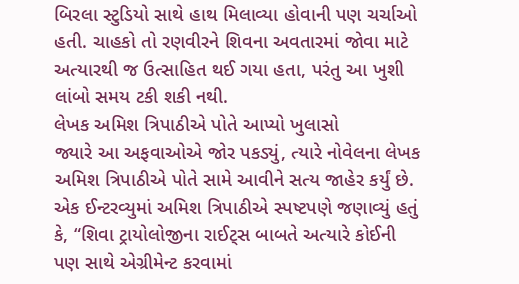બિરલા સ્ટુડિયો સાથે હાથ મિલાવ્યા હોવાની પણ ચર્ચાઓ હતી. ચાહકો તો રણવીરને શિવના અવતારમાં જોવા માટે અત્યારથી જ ઉત્સાહિત થઈ ગયા હતા, પરંતુ આ ખુશી લાંબો સમય ટકી શકી નથી.
લેખક અમિશ ત્રિપાઠીએ પોતે આપ્યો ખુલાસો
જ્યારે આ અફવાઓએ જોર પકડ્યું, ત્યારે નોવેલના લેખક અમિશ ત્રિપાઠીએ પોતે સામે આવીને સત્ય જાહેર કર્યું છે. એક ઈન્ટરવ્યુમાં અમિશ ત્રિપાઠીએ સ્પષ્ટપણે જણાવ્યું હતું કે, “શિવા ટ્રાયોલોજીના રાઈટ્સ બાબતે અત્યારે કોઈની પણ સાથે એગ્રીમેન્ટ કરવામાં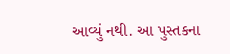આવ્યું નથી. આ પુસ્તકના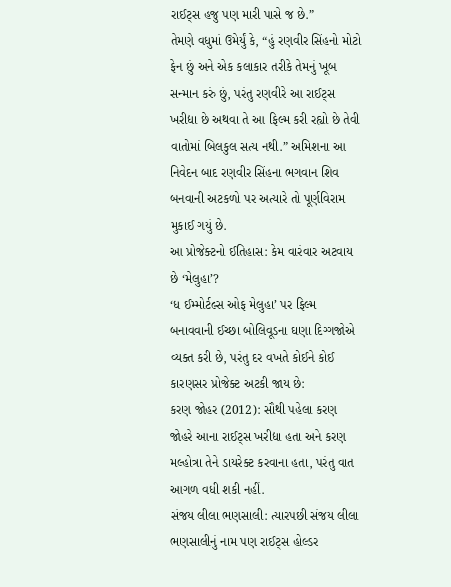રાઈટ્સ હજુ પણ મારી પાસે જ છે.”
તેમણે વધુમાં ઉમેર્યું કે, “હું રણવીર સિંહનો મોટો ફેન છું અને એક કલાકાર તરીકે તેમનું ખૂબ સન્માન કરું છું, પરંતુ રણવીરે આ રાઈટ્સ ખરીદ્યા છે અથવા તે આ ફિલ્મ કરી રહ્યો છે તેવી વાતોમાં બિલકુલ સત્ય નથી.” અમિશના આ નિવેદન બાદ રણવીર સિંહના ભગવાન શિવ બનવાની અટકળો પર અત્યારે તો પૂર્ણવિરામ મુકાઈ ગયું છે.
આ પ્રોજેક્ટનો ઈતિહાસ: કેમ વારંવાર અટવાય છે ‘મેલુહા’?
‘ધ ઈમ્મોર્ટલ્સ ઓફ મેલુહા’ પર ફિલ્મ બનાવવાની ઈચ્છા બોલિવૂડના ઘણા દિગ્ગજોએ વ્યક્ત કરી છે, પરંતુ દર વખતે કોઈને કોઈ કારણસર પ્રોજેક્ટ અટકી જાય છે:
કરણ જોહર (2012): સૌથી પહેલા કરણ જોહરે આના રાઈટ્સ ખરીદ્યા હતા અને કરણ મલ્હોત્રા તેને ડાયરેક્ટ કરવાના હતા, પરંતુ વાત આગળ વધી શકી નહીં.
સંજય લીલા ભણસાલી: ત્યારપછી સંજય લીલા ભણસાલીનું નામ પણ રાઈટ્સ હોલ્ડર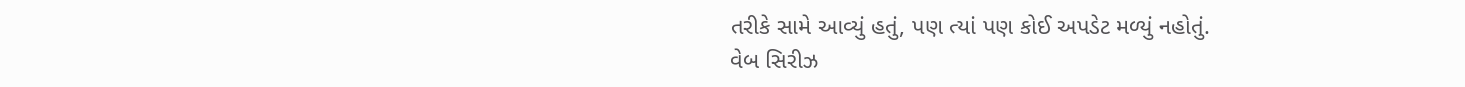તરીકે સામે આવ્યું હતું, પણ ત્યાં પણ કોઈ અપડેટ મળ્યું નહોતું.
વેબ સિરીઝ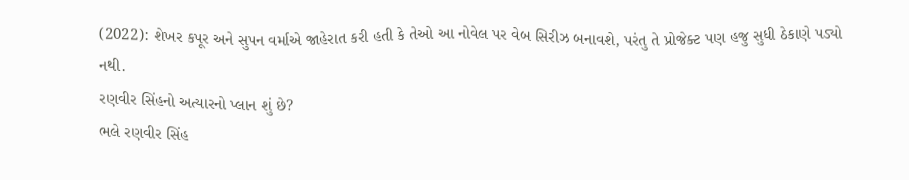(2022): શેખર કપૂર અને સુપન વર્માએ જાહેરાત કરી હતી કે તેઓ આ નોવેલ પર વેબ સિરીઝ બનાવશે, પરંતુ તે પ્રોજેક્ટ પણ હજુ સુધી ઠેકાણે પડ્યો નથી.
રણવીર સિંહનો અત્યારનો પ્લાન શું છે?
ભલે રણવીર સિંહ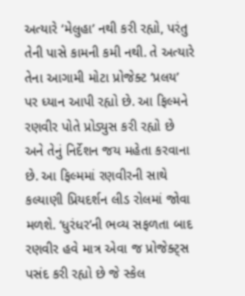અત્યારે ‘મેલુહા’ નથી કરી રહ્યો, પરંતુ તેની પાસે કામની કમી નથી. તે અત્યારે તેના આગામી મોટા પ્રોજેક્ટ ‘પ્રલય’ પર ધ્યાન આપી રહ્યો છે. આ ફિલ્મને રણવીર પોતે પ્રોડ્યુસ કરી રહ્યો છે અને તેનું નિર્દેશન જય મહેતા કરવાના છે. આ ફિલ્મમાં રણવીરની સાથે કલ્યાણી પ્રિયદર્શન લીડ રોલમાં જોવા મળશે. ‘ધુરંધર’ની ભવ્ય સફળતા બાદ રણવીર હવે માત્ર એવા જ પ્રોજેક્ટ્સ પસંદ કરી રહ્યો છે જે સ્કેલ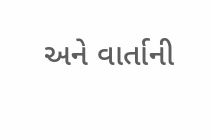અને વાર્તાની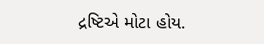દ્રષ્ટિએ મોટા હોય.